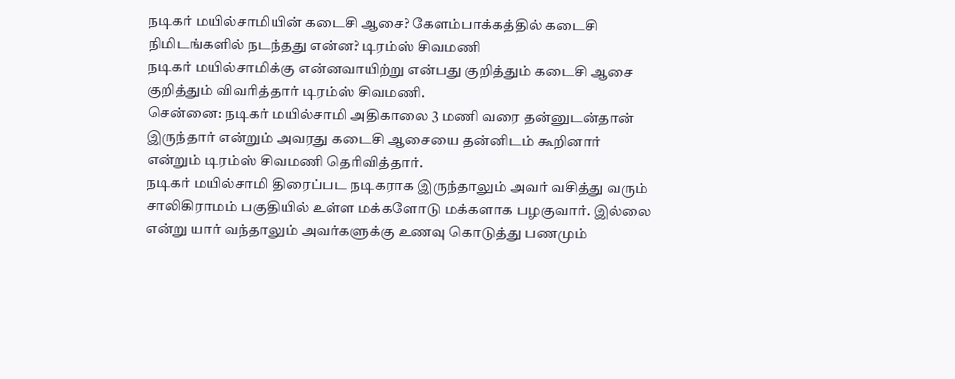நடிகர் மயில்சாமியின் கடைசி ஆசை? கேளம்பாக்கத்தில் கடைசி நிமிடங்களில் நடந்தது என்ன? டிரம்ஸ் சிவமணி
நடிகர் மயில்சாமிக்கு என்னவாயிற்று என்பது குறித்தும் கடைசி ஆசை குறித்தும் விவரித்தார் டிரம்ஸ் சிவமணி.
சென்னை: நடிகர் மயில்சாமி அதிகாலை 3 மணி வரை தன்னுடன்தான் இருந்தார் என்றும் அவரது கடைசி ஆசையை தன்னிடம் கூறினார் என்றும் டிரம்ஸ் சிவமணி தெரிவித்தார்.
நடிகர் மயில்சாமி திரைப்பட நடிகராக இருந்தாலும் அவர் வசித்து வரும் சாலிகிராமம் பகுதியில் உள்ள மக்களோடு மக்களாக பழகுவார். இல்லை என்று யார் வந்தாலும் அவர்களுக்கு உணவு கொடுத்து பணமும்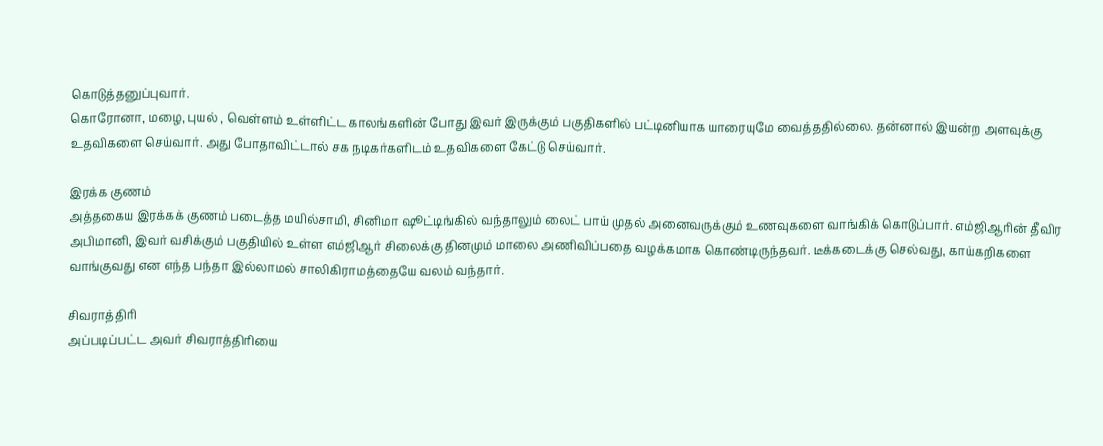கொடுத்தனுப்புவார்.
கொரோனா, மழை, புயல் , வெள்ளம் உள்ளிட்ட காலங்களின் போது இவர் இருக்கும் பகுதிகளில் பட்டினியாக யாரையுமே வைத்ததில்லை. தன்னால் இயன்ற அளவுக்கு உதவிகளை செய்வார். அது போதாவிட்டால் சக நடிகர்களிடம் உதவிகளை கேட்டு செய்வார்.

இரக்க குணம்
அத்தகைய இரக்கக் குணம் படைத்த மயில்சாமி, சினிமா ஷூட்டிங்கில் வந்தாலும் லைட் பாய் முதல் அனைவருக்கும் உணவுகளை வாங்கிக் கொடுப்பார். எம்ஜிஆரின் தீவிர அபிமானி, இவர் வசிக்கும் பகுதியில் உள்ள எம்ஜிஆர் சிலைக்கு தினமும் மாலை அணிவிப்பதை வழக்கமாக கொண்டிருந்தவர். டீக்கடைக்கு செல்வது, காய்கறிகளை வாங்குவது என எந்த பந்தா இல்லாமல் சாலிகிராமத்தையே வலம் வந்தார்.

சிவராத்திரி
அப்படிப்பட்ட அவர் சிவராத்திரியை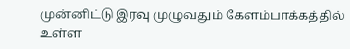முன்னிட்டு இரவு முழுவதும் கேளம்பாக்கத்தில் உள்ள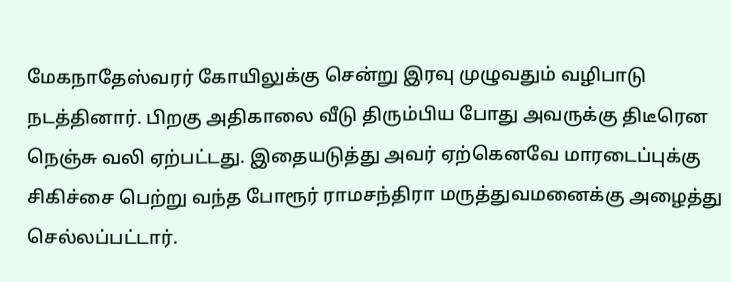மேகநாதேஸ்வரர் கோயிலுக்கு சென்று இரவு முழுவதும் வழிபாடு நடத்தினார். பிறகு அதிகாலை வீடு திரும்பிய போது அவருக்கு திடீரென நெஞ்சு வலி ஏற்பட்டது. இதையடுத்து அவர் ஏற்கெனவே மாரடைப்புக்கு சிகிச்சை பெற்று வந்த போரூர் ராமசந்திரா மருத்துவமனைக்கு அழைத்து செல்லப்பட்டார்.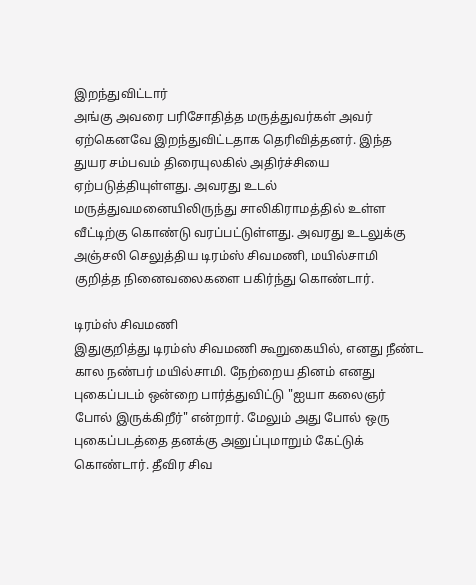இறந்துவிட்டார்
அங்கு அவரை பரிசோதித்த மருத்துவர்கள் அவர் ஏற்கெனவே இறந்துவிட்டதாக தெரிவித்தனர். இந்த துயர சம்பவம் திரையுலகில் அதிர்ச்சியை ஏற்படுத்தியுள்ளது. அவரது உடல் மருத்துவமனையிலிருந்து சாலிகிராமத்தில் உள்ள வீட்டிற்கு கொண்டு வரப்பட்டுள்ளது. அவரது உடலுக்கு அஞ்சலி செலுத்திய டிரம்ஸ் சிவமணி, மயில்சாமி குறித்த நினைவலைகளை பகிர்ந்து கொண்டார்.

டிரம்ஸ் சிவமணி
இதுகுறித்து டிரம்ஸ் சிவமணி கூறுகையில், எனது நீண்ட கால நண்பர் மயில்சாமி. நேற்றைய தினம் எனது புகைப்படம் ஒன்றை பார்த்துவிட்டு "ஐயா கலைஞர் போல் இருக்கிறீர்" என்றார். மேலும் அது போல் ஒரு புகைப்படத்தை தனக்கு அனுப்புமாறும் கேட்டுக் கொண்டார். தீவிர சிவ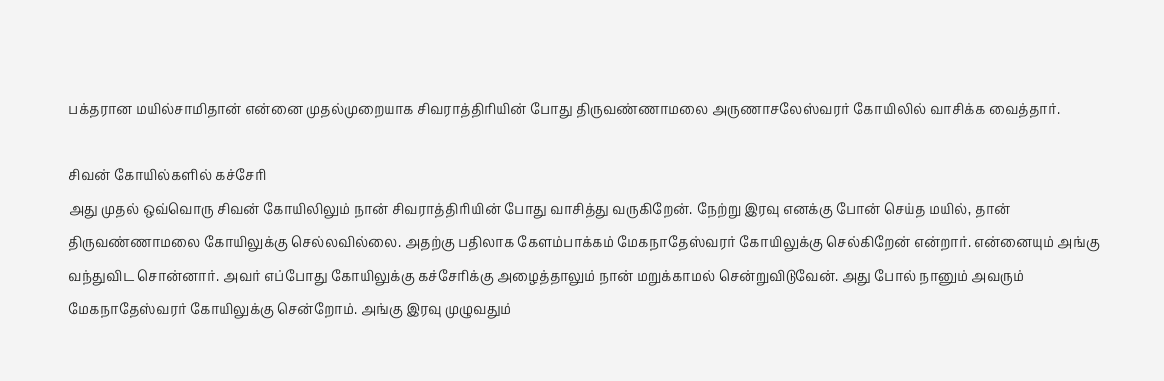பக்தரான மயில்சாமிதான் என்னை முதல்முறையாக சிவராத்திரியின் போது திருவண்ணாமலை அருணாசலேஸ்வரர் கோயிலில் வாசிக்க வைத்தார்.

சிவன் கோயில்களில் கச்சேரி
அது முதல் ஒவ்வொரு சிவன் கோயிலிலும் நான் சிவராத்திரியின் போது வாசித்து வருகிறேன். நேற்று இரவு எனக்கு போன் செய்த மயில், தான் திருவண்ணாமலை கோயிலுக்கு செல்லவில்லை. அதற்கு பதிலாக கேளம்பாக்கம் மேகநாதேஸ்வரர் கோயிலுக்கு செல்கிறேன் என்றார். என்னையும் அங்கு வந்துவிட சொன்னார். அவர் எப்போது கோயிலுக்கு கச்சேரிக்கு அழைத்தாலும் நான் மறுக்காமல் சென்றுவிடுவேன். அது போல் நானும் அவரும் மேகநாதேஸ்வரர் கோயிலுக்கு சென்றோம். அங்கு இரவு முழுவதும்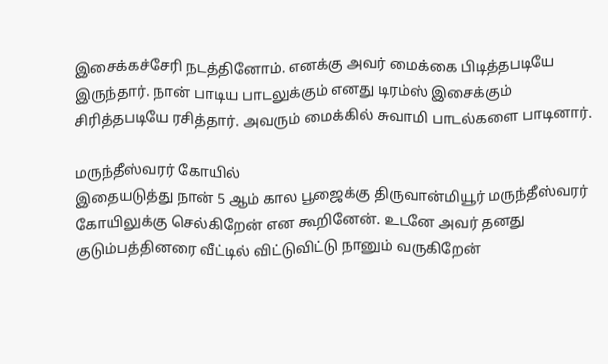இசைக்கச்சேரி நடத்தினோம். எனக்கு அவர் மைக்கை பிடித்தபடியே இருந்தார். நான் பாடிய பாடலுக்கும் எனது டிரம்ஸ் இசைக்கும் சிரித்தபடியே ரசித்தார். அவரும் மைக்கில் சுவாமி பாடல்களை பாடினார்.

மருந்தீஸ்வரர் கோயில்
இதையடுத்து நான் 5 ஆம் கால பூஜைக்கு திருவான்மியூர் மருந்தீஸ்வரர் கோயிலுக்கு செல்கிறேன் என கூறினேன். உடனே அவர் தனது குடும்பத்தினரை வீட்டில் விட்டுவிட்டு நானும் வருகிறேன்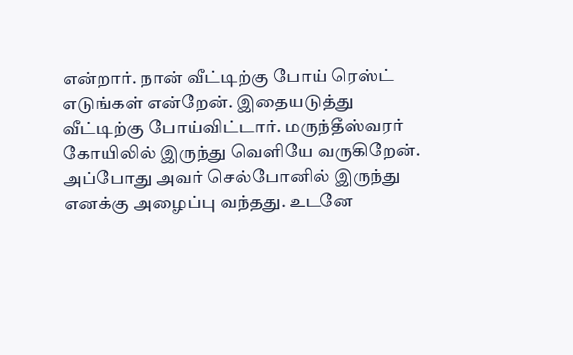என்றார். நான் வீட்டிற்கு போய் ரெஸ்ட் எடுங்கள் என்றேன். இதையடுத்து வீட்டிற்கு போய்விட்டார். மருந்தீஸ்வரர் கோயிலில் இருந்து வெளியே வருகிறேன். அப்போது அவர் செல்போனில் இருந்து எனக்கு அழைப்பு வந்தது. உடனே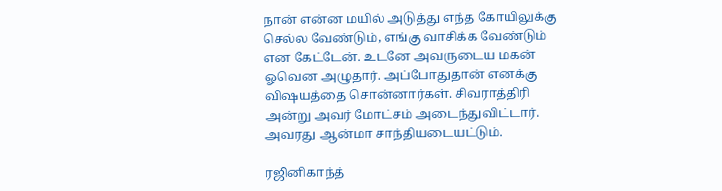நான் என்ன மயில் அடுத்து எந்த கோயிலுக்கு செல்ல வேண்டும், எங்கு வாசிக்க வேண்டும் என கேட்டேன். உடனே அவருடைய மகன் ஓவென அழுதார். அப்போதுதான் எனக்கு விஷயத்தை சொன்னார்கள். சிவராத்திரி அன்று அவர் மோட்சம் அடைந்துவிட்டார். அவரது ஆன்மா சாந்தியடையட்டும்.

ரஜினிகாந்த்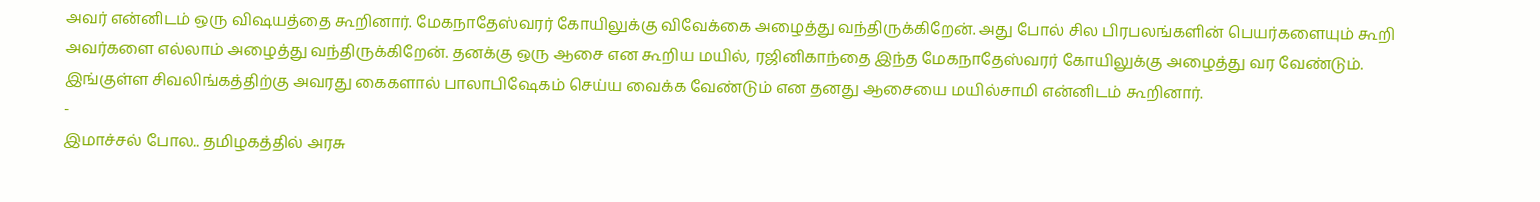அவர் என்னிடம் ஒரு விஷயத்தை கூறினார். மேகநாதேஸ்வரர் கோயிலுக்கு விவேக்கை அழைத்து வந்திருக்கிறேன். அது போல் சில பிரபலங்களின் பெயர்களையும் கூறி அவர்களை எல்லாம் அழைத்து வந்திருக்கிறேன். தனக்கு ஒரு ஆசை என கூறிய மயில், ரஜினிகாந்தை இந்த மேகநாதேஸ்வரர் கோயிலுக்கு அழைத்து வர வேண்டும். இங்குள்ள சிவலிங்கத்திற்கு அவரது கைகளால் பாலாபிஷேகம் செய்ய வைக்க வேண்டும் என தனது ஆசையை மயில்சாமி என்னிடம் கூறினார்.
-
இமாச்சல் போல.. தமிழகத்தில் அரசு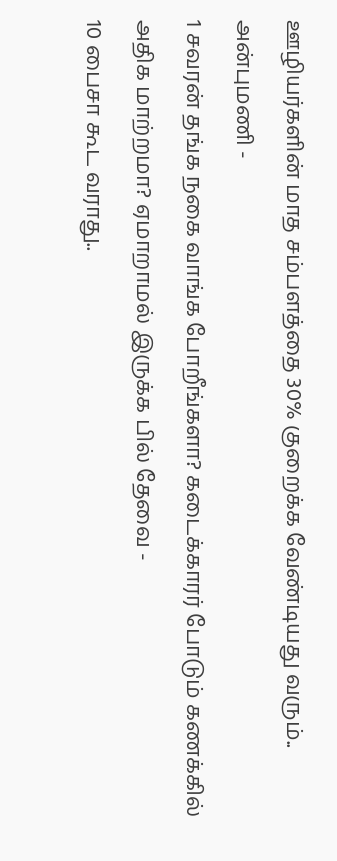ஊழியர்களின் மாத சம்பளத்தை 30% குறைக்க வேண்டியது வரும்.. அன்புமணி -
1 சவரன் தங்க நகை வாங்க போறீங்களா? கடைக்காரர் போடும் கணக்கில் அதிக மாற்றமா? ஏமாறாமல் இருக்க பில் தேவை -
10 பைசா கூட வராது..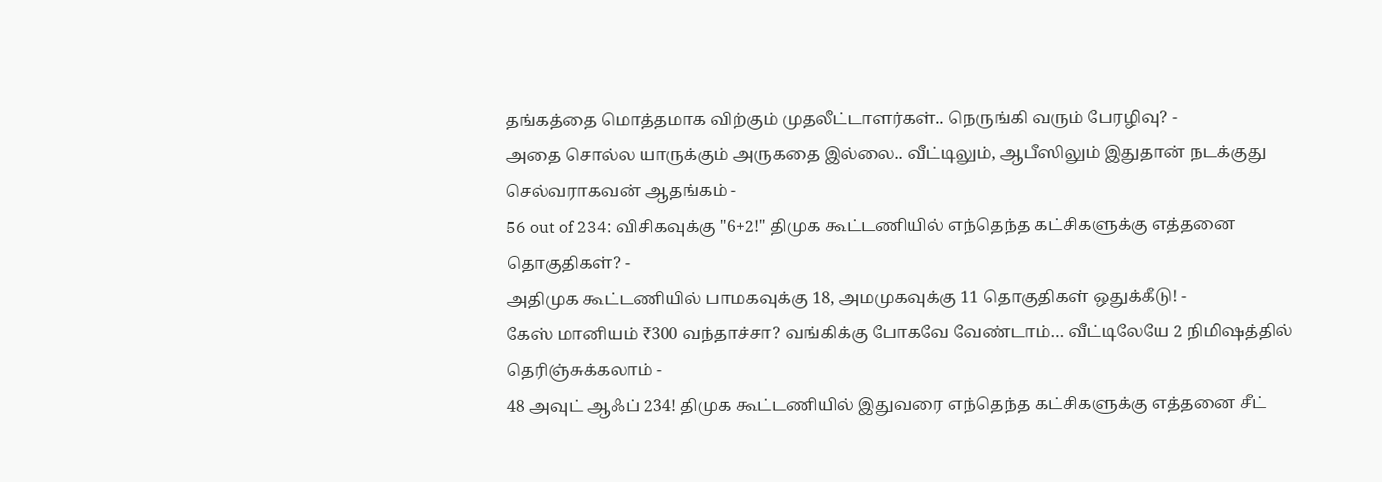தங்கத்தை மொத்தமாக விற்கும் முதலீட்டாளர்கள்.. நெருங்கி வரும் பேரழிவு? -
அதை சொல்ல யாருக்கும் அருகதை இல்லை.. வீட்டிலும், ஆபீஸிலும் இதுதான் நடக்குது செல்வராகவன் ஆதங்கம் -
56 out of 234: விசிகவுக்கு "6+2!" திமுக கூட்டணியில் எந்தெந்த கட்சிகளுக்கு எத்தனை தொகுதிகள்? -
அதிமுக கூட்டணியில் பாமகவுக்கு 18, அமமுகவுக்கு 11 தொகுதிகள் ஒதுக்கீடு! -
கேஸ் மானியம் ₹300 வந்தாச்சா? வங்கிக்கு போகவே வேண்டாம்… வீட்டிலேயே 2 நிமிஷத்தில் தெரிஞ்சுக்கலாம் -
48 அவுட் ஆஃப் 234! திமுக கூட்டணியில் இதுவரை எந்தெந்த கட்சிகளுக்கு எத்தனை சீட்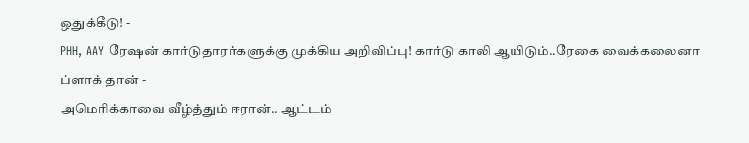ஒதுக்கீடு! -
PHH, AAY ரேஷன் கார்டுதாரர்களுக்கு முக்கிய அறிவிப்பு! கார்டு காலி ஆயிடும்..ரேகை வைக்கலைனா ப்ளாக் தான் -
அமெரிக்காவை வீழ்த்தும் ஈரான்.. ஆட்டம்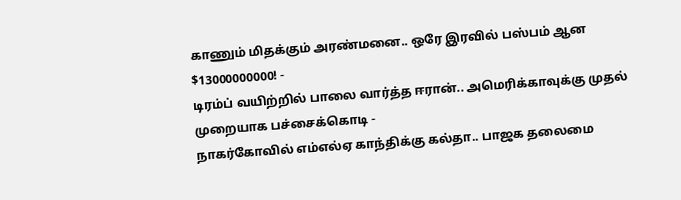காணும் மிதக்கும் அரண்மனை.. ஒரே இரவில் பஸ்பம் ஆன $13000000000! -
டிரம்ப் வயிற்றில் பாலை வார்த்த ஈரான்.. அமெரிக்காவுக்கு முதல் முறையாக பச்சைக்கொடி -
நாகர்கோவில் எம்எல்ஏ காந்திக்கு கல்தா.. பாஜக தலைமை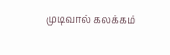முடிவால் கலக்கம்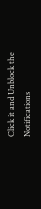Click it and Unblock the Notifications